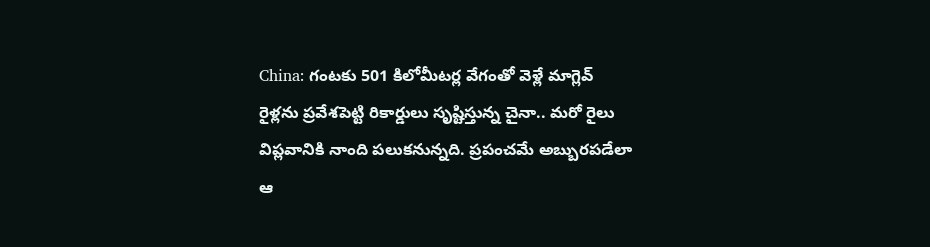China: గంటకు 501 కిలోమీటర్ల వేగంతో వెళ్లే మాగ్లెవ్ రైళ్లను ప్రవేశపెట్టి రికార్డులు సృష్టిస్తున్న చైనా.. మరో రైలు విప్లవానికి నాంది పలుకనున్నది. ప్రపంచమే అబ్బురపడేలా ఆ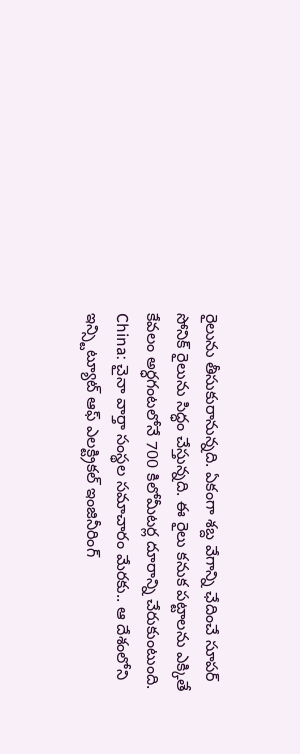రైలును తీసుకురానున్నది. ఏకంగా శబ్ద వేగాన్ని ఛేదించే సూపర్ సోనిక్ రైలును సిద్ధం చేస్తున్నది. ఈ రైలు కనుక పట్టాలను ఎక్కితే కేవలం అర్ధగంటలోనే 700 కిలోమీటర్ల దూరాన్ని చేరుకుంటుంది.
China: చైనా వార్తా సంస్థల సమాచారం మేరకు.. ఆ దేశంలోని ఇన్స్టిట్యూట్ ఆఫ్ ఎలక్ట్రికల్ ఇంజినీరింగ్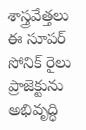శాస్త్రవేత్తలు ఈ సూపర్ సోనిక్ రైలు ప్రాజెక్టును అభివృద్ధి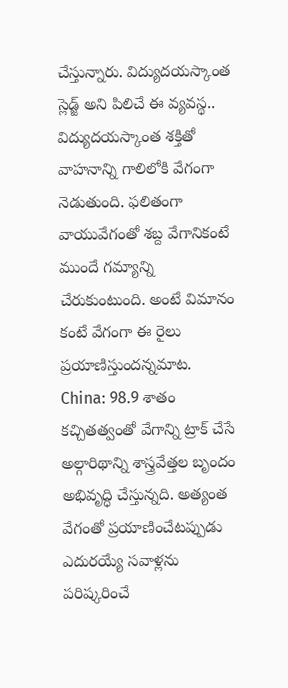చేస్తున్నారు. విద్యుదయస్కాంత స్లెడ్జ్ అని పిలిచే ఈ వ్యవస్థ.. విద్యుదయస్కాంత శక్తితో వాహనాన్ని గాలిలోకి వేగంగా నెడుతుంది. ఫలితంగా వాయువేగంతో శబ్ద వేగానికంటే ముందే గమ్యాన్ని చేరుకుంటుంది. అంటే విమానం కంటే వేగంగా ఈ రైలు ప్రయాణిస్తుందన్నమాట.
China: 98.9 శాతం కచ్చితత్వంతో వేగాన్ని ట్రాక్ చేసే అల్గారిథాన్ని శాస్త్రవేత్తల బృందం అభివృద్ధి చేస్తున్నది. అత్యంత వేగంతో ప్రయాణించేటప్పుడు ఎదురయ్యే సవాళ్లను పరిష్కరించే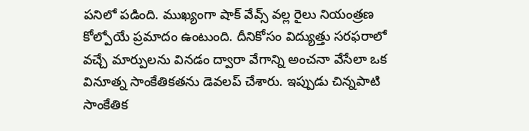పనిలో పడింది. ముఖ్యంగా షాక్ వేవ్స్ వల్ల రైలు నియంత్రణ కోల్పోయే ప్రమాదం ఉంటుంది. దీనికోసం విద్యుత్తు సరఫరాలో వచ్చే మార్పులను వినడం ద్వారా వేగాన్ని అంచనా వేసేలా ఒక వినూత్న సాంకేతికతను డెవలప్ చేశారు. ఇప్పుడు చిన్నపాటి సాంకేతిక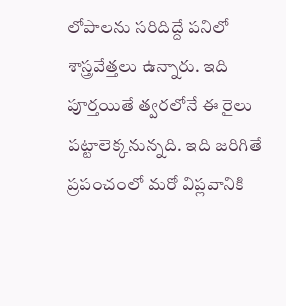లోపాలను సరిదిద్దే పనిలో శాస్త్రవేత్తలు ఉన్నారు. ఇది పూర్తయితే త్వరలోనే ఈ రైలు పట్టాలెక్కనున్నది. ఇది జరిగితే ప్రపంచంలో మరో విప్లవానికి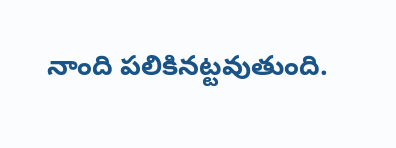నాంది పలికినట్టవుతుంది.